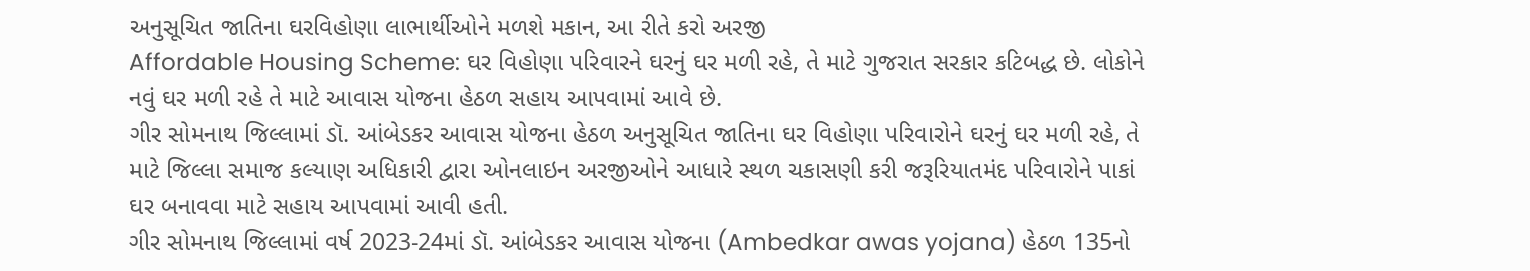અનુસૂચિત જાતિના ઘરવિહોણા લાભાર્થીઓને મળશે મકાન, આ રીતે કરો અરજી
Affordable Housing Scheme: ઘર વિહોણા પરિવારને ઘરનું ઘર મળી રહે, તે માટે ગુજરાત સરકાર કટિબદ્ધ છે. લોકોને નવું ઘર મળી રહે તે માટે આવાસ યોજના હેઠળ સહાય આપવામાં આવે છે.
ગીર સોમનાથ જિલ્લામાં ડૉ. આંબેડકર આવાસ યોજના હેઠળ અનુસૂચિત જાતિના ઘર વિહોણા પરિવારોને ઘરનું ઘર મળી રહે, તે માટે જિલ્લા સમાજ કલ્યાણ અધિકારી દ્વારા ઓનલાઇન અરજીઓને આધારે સ્થળ ચકાસણી કરી જરૂરિયાતમંદ પરિવારોને પાકાં ઘર બનાવવા માટે સહાય આપવામાં આવી હતી.
ગીર સોમનાથ જિલ્લામાં વર્ષ 2023-24માં ડૉ. આંબેડકર આવાસ યોજના (Ambedkar awas yojana) હેઠળ 135નો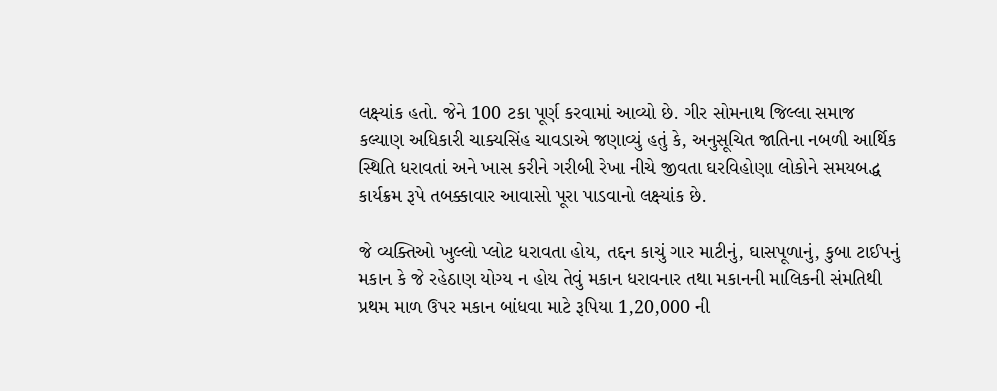લક્ષ્યાંક હતો. જેને 100 ટકા પૂર્ણ કરવામાં આવ્યો છે. ગીર સોમનાથ જિલ્લા સમાજ કલ્યાણ અધિકારી ચાક્યસિંહ ચાવડાએ જણાવ્યું હતું કે, અનુસૂચિત જાતિના નબળી આર્થિક સ્થિતિ ધરાવતાં અને ખાસ કરીને ગરીબી રેખા નીચે જીવતા ઘરવિહોણા લોકોને સમયબદ્ધ કાર્યક્રમ રૂપે તબક્કાવાર આવાસો પૂરા પાડવાનો લક્ષ્યાંક છે.

જે વ્યક્તિઓ ખુલ્લો પ્લોટ ધરાવતા હોય, તદ્દન કાચું ગાર માટીનું, ઘાસપૂળાનું, કુબા ટાઈપનું મકાન કે જે રહેઠાણ યોગ્ય ન હોય તેવું મકાન ધરાવનાર તથા મકાનની માલિકની સંમતિથી પ્રથમ માળ ઉપર મકાન બાંધવા માટે રૂપિયા 1,20,000 ની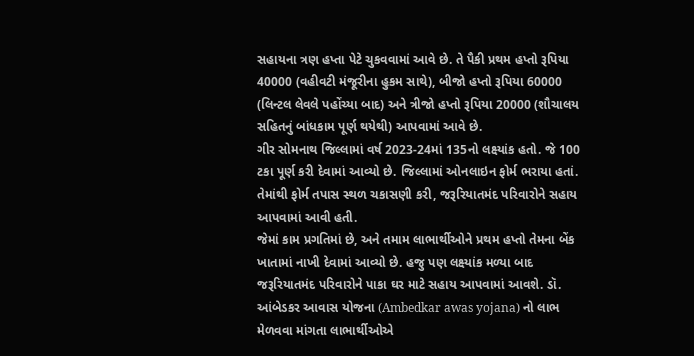સહાયના ત્રણ હપ્તા પેટે ચુકવવામાં આવે છે. તે પૈકી પ્રથમ હપ્તો રૂપિયા 40000 (વહીવટી મંજૂરીના હુકમ સાથે), બીજો હપ્તો રૂપિયા 60000 (લિન્ટલ લેવલે પહોંચ્યા બાદ) અને ત્રીજો હપ્તો રૂપિયા 20000 (શૌચાલય સહિતનું બાંધકામ પૂર્ણ થયેથી) આપવામાં આવે છે.
ગીર સોમનાથ જિલ્લામાં વર્ષ 2023-24માં 135નો લક્ષ્યાંક હતો. જે 100 ટકા પૂર્ણ કરી દેવામાં આવ્યો છે. જિલ્લામાં ઓનલાઇન ફોર્મ ભરાયા હતાં. તેમાંથી ફોર્મ તપાસ સ્થળ ચકાસણી કરી, જરૂરિયાતમંદ પરિવારોને સહાય આપવામાં આવી હતી.
જેમાં કામ પ્રગતિમાં છે, અને તમામ લાભાર્થીઓને પ્રથમ હપ્તો તેમના બેંક ખાતામાં નાખી દેવામાં આવ્યો છે. હજુ પણ લક્ષ્યાંક મળ્યા બાદ જરૂરિયાતમંદ પરિવારોને પાકા ઘર માટે સહાય આપવામાં આવશે. ડૉ. આંબેડકર આવાસ યોજના (Ambedkar awas yojana) નો લાભ મેળવવા માંગતા લાભાર્થીઓએ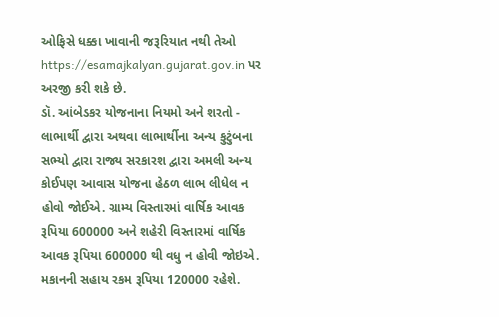ઓફિસે ધક્કા ખાવાની જરૂરિયાત નથી તેઓ https://esamajkalyan.gujarat.gov.in પર અરજી કરી શકે છે.
ડૉ. આંબેડકર યોજનાના નિયમો અને શરતો - લાભાર્થી દ્વારા અથવા લાભાર્થીના અન્ય કુટુંબના સભ્યો દ્વારા રાજ્ય સરકારશ દ્વારા અમલી અન્ય કોઈપણ આવાસ યોજના હેઠળ લાભ લીધેલ ન હોવો જોઈએ. ગ્રામ્ય વિસ્તારમાં વાર્ષિક આવક રૂપિયા 600000 અને શહેરી વિસ્તારમાં વાર્ષિક આવક રૂપિયા 600000 થી વધુ ન હોવી જોઇએ. મકાનની સહાય રકમ રૂપિયા 120000 રહેશે.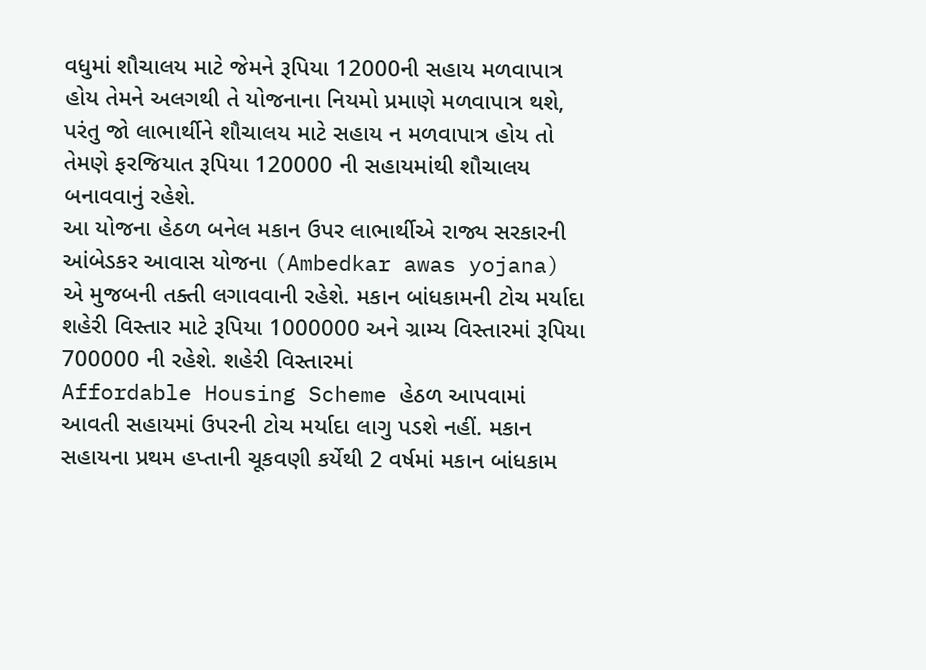વધુમાં શૌચાલય માટે જેમને રૂપિયા 12000ની સહાય મળવાપાત્ર હોય તેમને અલગથી તે યોજનાના નિયમો પ્રમાણે મળવાપાત્ર થશે, પરંતુ જો લાભાર્થીને શૌચાલય માટે સહાય ન મળવાપાત્ર હોય તો તેમણે ફરજિયાત રૂપિયા 120000 ની સહાયમાંથી શૌચાલય બનાવવાનું રહેશે.
આ યોજના હેઠળ બનેલ મકાન ઉપર લાભાર્થીએ રાજ્ય સરકારની આંબેડકર આવાસ યોજના (Ambedkar awas yojana) એ મુજબની તક્તી લગાવવાની રહેશે. મકાન બાંધકામની ટોચ મર્યાદા શહેરી વિસ્તાર માટે રૂપિયા 1000000 અને ગ્રામ્ય વિસ્તારમાં રૂપિયા 700000 ની રહેશે. શહેરી વિસ્તારમાં
Affordable Housing Scheme હેઠળ આપવામાં આવતી સહાયમાં ઉપરની ટોચ મર્યાદા લાગુ પડશે નહીં. મકાન સહાયના પ્રથમ હપ્તાની ચૂકવણી કર્યેથી 2 વર્ષમાં મકાન બાંધકામ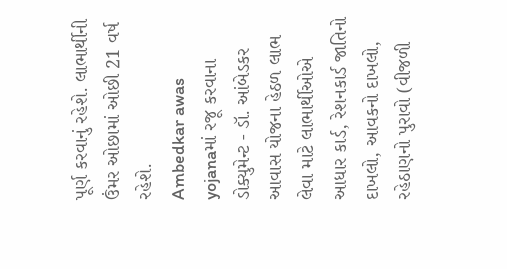પૂર્ણ કરવાનું રહેશે. લાભાર્થીની ઉંમર ઓછામાં ઓછી 21 વર્ષ રહેશે.
Ambedkar awas yojanaમાં રજૂ કરવાના ડોક્યુમેન્ટ - ડૉ. આંબેડકર આવાસ યોજના હેઠળ લાભ લેવા માટે લાભાર્થીઓએ આધાર કાર્ડ, રેશનકાર્ડ જાતિનો દાખલો, આવકનો દાખલો, રહેઠાણનો પુરાવો (વીજળી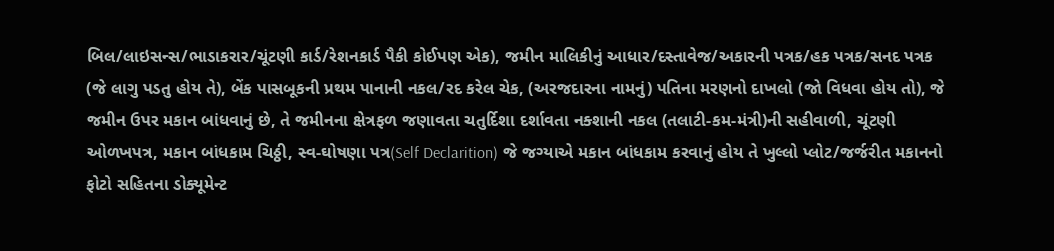બિલ/લાઇસન્સ/ભાડાકરાર/ચૂંટણી કાર્ડ/રેશનકાર્ડ પૈકી કોઈપણ એક), જમીન માલિકીનું આધાર/દસ્તાવેજ/અકારની પત્રક/હક પત્રક/સનદ પત્રક (જે લાગુ પડતુ હોય તે), બેંક પાસબૂકની પ્રથમ પાનાની નકલ/રદ કરેલ ચેક, (અરજદારના નામનું) પતિના મરણનો દાખલો (જો વિધવા હોય તો), જે જમીન ઉપર મકાન બાંધવાનું છે, તે જમીનના ક્ષેત્રફળ જણાવતા ચતુર્દિશા દર્શાવતા નક્શાની નકલ (તલાટી-કમ-મંત્રી)ની સહીવાળી, ચૂંટણી ઓળખપત્ર, મકાન બાંધકામ ચિઠ્ઠી, સ્વ-ઘોષણા પત્ર(Self Declarition) જે જગ્યાએ મકાન બાંધકામ કરવાનું હોય તે ખુલ્લો પ્લોટ/જર્જરીત મકાનનો ફોટો સહિતના ડોક્યૂમેન્ટ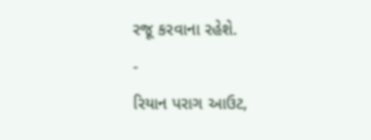રજૂ કરવાના રહેશે.
-
રિયાન પરાગ આઉટ,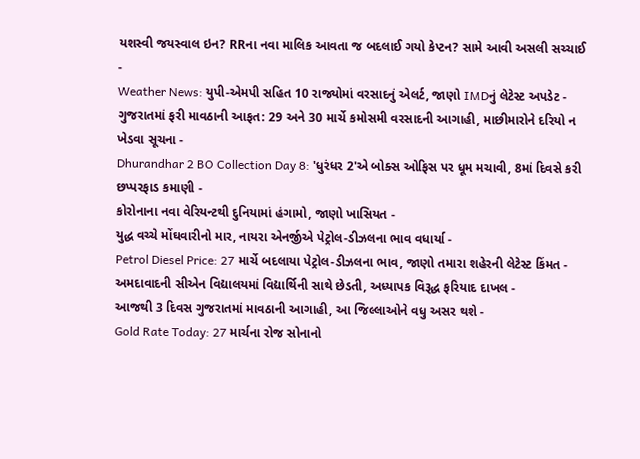યશસ્વી જયસ્વાલ ઇન? RRના નવા માલિક આવતા જ બદલાઈ ગયો કેપ્ટન? સામે આવી અસલી સચ્ચાઈ -
Weather News: યુપી-એમપી સહિત 10 રાજ્યોમાં વરસાદનું એલર્ટ, જાણો IMDનું લેટેસ્ટ અપડેટ -
ગુજરાતમાં ફરી માવઠાની આફત: 29 અને 30 માર્ચે કમોસમી વરસાદની આગાહી, માછીમારોને દરિયો ન ખેડવા સૂચના -
Dhurandhar 2 BO Collection Day 8: 'ધુરંધર 2'એ બોક્સ ઓફિસ પર ધૂમ મચાવી, 8માં દિવસે કરી છપ્પરફાડ કમાણી -
કોરોનાના નવા વેરિયન્ટથી દુનિયામાં હંગામો, જાણો ખાસિયત -
યુદ્ધ વચ્ચે મોંઘવારીનો માર, નાયરા એનર્જીએ પેટ્રોલ-ડીઝલના ભાવ વધાર્યા -
Petrol Diesel Price: 27 માર્ચે બદલાયા પેટ્રોલ-ડીઝલના ભાવ, જાણો તમારા શહેરની લેટેસ્ટ કિંમત -
અમદાવાદની સીએન વિદ્યાલયમાં વિદ્યાર્થિની સાથે છેડતી, અધ્યાપક વિરૂદ્ધ ફરિયાદ દાખલ -
આજથી 3 દિવસ ગુજરાતમાં માવઠાની આગાહી, આ જિલ્લાઓને વધુ અસર થશે -
Gold Rate Today: 27 માર્ચના રોજ સોનાનો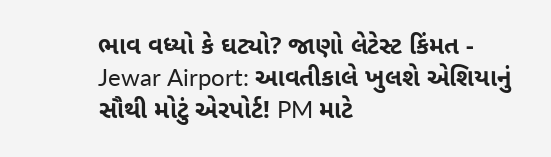ભાવ વધ્યો કે ઘટ્યો? જાણો લેટેસ્ટ કિંમત -
Jewar Airport: આવતીકાલે ખુલશે એશિયાનું સૌથી મોટું એરપોર્ટ! PM માટે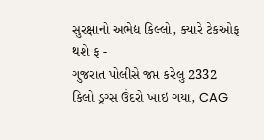સુરક્ષાનો અભેદ્ય કિલ્લો, ક્યારે ટેકઓફ થશે ફ -
ગુજરાત પોલીસે જપ્ત કરેલુ 2332 કિલો ડ્રગ્સ ઉંદરો ખાઇ ગયા, CAG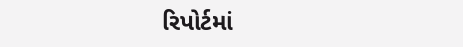રિપોર્ટમાં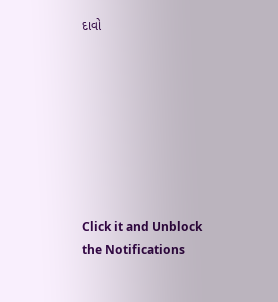દાવો








Click it and Unblock the Notifications